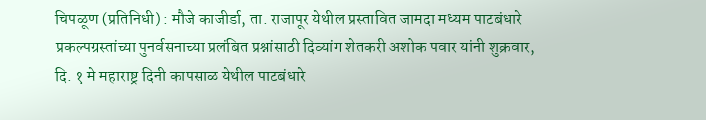चिपळूण (प्रतिनिधी) : मौजे काजीर्डा, ता. राजापूर येथील प्रस्तावित जामदा मध्यम पाटबंधारे प्रकल्पग्रस्तांच्या पुनर्वसनाच्या प्रलंबित प्रश्नांसाठी दिव्यांग शेतकरी अशोक पवार यांनी शुक्रवार, दि. १ मे महाराष्ट्र दिनी कापसाळ येथील पाटबंधारे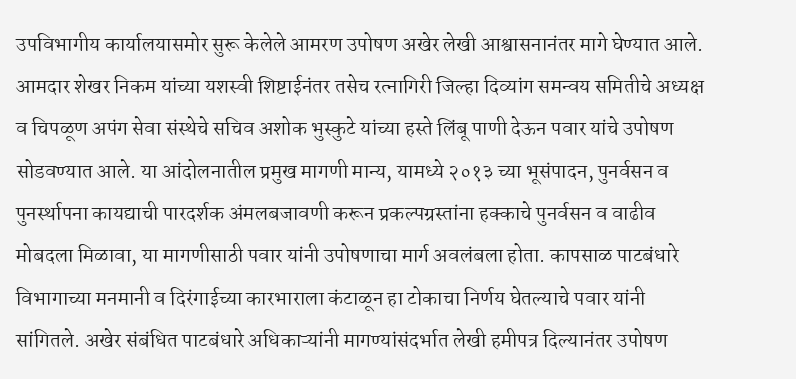उपविभागीय कार्यालयासमोर सुरू केलेले आमरण उपोषण अखेर लेखी आश्वासनानंतर मागे घेण्यात आले. आमदार शेखर निकम यांच्या यशस्वी शिष्टाईनंतर तसेच रत्नागिरी जिल्हा दिव्यांग समन्वय समितीचे अध्यक्ष व चिपळूण अपंग सेवा संस्थेचे सचिव अशोक भुस्कुटे यांच्या हस्ते लिंबू पाणी देऊन पवार यांचे उपोषण सोडवण्यात आले. या आंदोलनातील प्रमुख मागणी मान्य, यामध्ये २०१३ च्या भूसंपादन, पुनर्वसन व पुनर्स्थापना कायद्याची पारदर्शक अंमलबजावणी करून प्रकल्पग्रस्तांना हक्काचे पुनर्वसन व वाढीव मोबदला मिळावा, या मागणीसाठी पवार यांनी उपोषणाचा मार्ग अवलंबला होता. कापसाळ पाटबंधारे विभागाच्या मनमानी व दिरंगाईच्या कारभाराला कंटाळून हा टोकाचा निर्णय घेतल्याचे पवार यांनी सांगितले. अखेर संबंधित पाटबंधारे अधिकाऱ्यांनी मागण्यांसंदर्भात लेखी हमीपत्र दिल्यानंतर उपोषण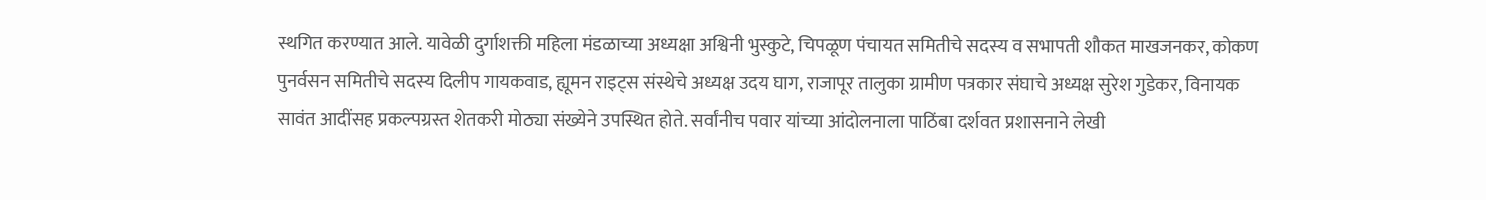स्थगित करण्यात आले. यावेळी दुर्गाशक्ती महिला मंडळाच्या अध्यक्षा अश्विनी भुस्कुटे, चिपळूण पंचायत समितीचे सदस्य व सभापती शौकत माखजनकर, कोकण पुनर्वसन समितीचे सदस्य दिलीप गायकवाड, ह्यूमन राइट्स संस्थेचे अध्यक्ष उदय घाग, राजापूर तालुका ग्रामीण पत्रकार संघाचे अध्यक्ष सुरेश गुडेकर, विनायक सावंत आदींसह प्रकल्पग्रस्त शेतकरी मोठ्या संख्येने उपस्थित होते. सर्वांनीच पवार यांच्या आंदोलनाला पाठिंबा दर्शवत प्रशासनाने लेखी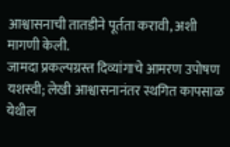आश्वासनाची तातडीने पूर्तता करावी, अशी मागणी केली.
जामदा प्रकल्पग्रस्त दिव्यांगाचे आमरण उपोषण यशस्वी; लेखी आश्वासनानंतर स्थगित कापसाळ येथील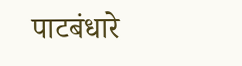पाटबंधारे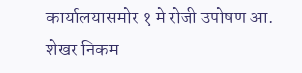कार्यालयासमोर १ मे रोजी उपोषण आ. शेखर निकम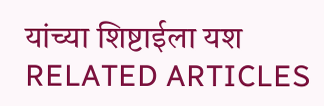यांच्या शिष्टाईला यश
RELATED ARTICLES